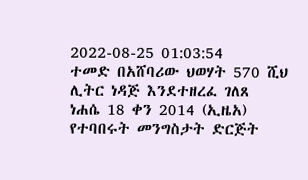2022-08-25 01:03:54
ተመድ በአሸባሪው ህወሃት 570 ሺህ ሊትር ነዳጅ እንደተዘረፈ ገለጸ
ነሐሴ 18 ቀን 2014 (ኢዜአ) የተባበሩት መንግስታት ድርጅት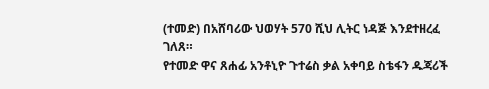(ተመድ) በአሸባሪው ህወሃት 570 ሺህ ሊትር ነዳጅ እንደተዘረፈ ገለጸ።
የተመድ ዋና ጸሐፊ አንቶኒዮ ጉተሬስ ቃል አቀባይ ስቴፋን ዱጃሪች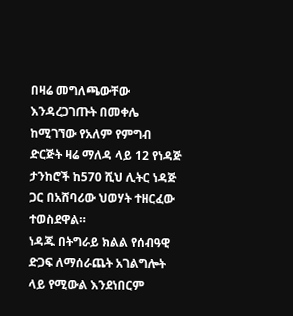በዛሬ መግለጫውቸው እንዳረጋገጡት በመቀሌ ከሚገኘው የአለም የምግብ ድርጅት ዛሬ ማለዳ ላይ 12 የነዳጅ ታንከሮች ከ570 ሺህ ሊትር ነዳጅ ጋር በአሸባሪው ህወሃት ተዘርፈው ተወስደዋል።
ነዳጁ በትግራይ ክልል የሰብዓዊ ድጋፍ ለማሰራጨት አገልግሎት ላይ የሚውል እንደነበርም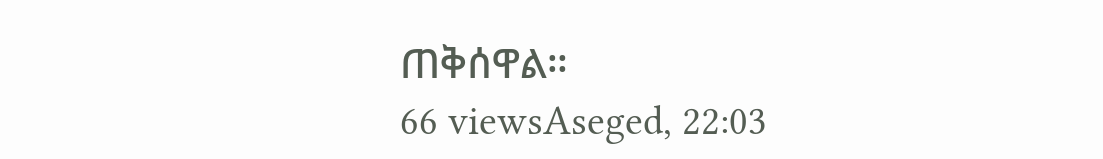ጠቅሰዋል።
66 viewsAseged, 22:03